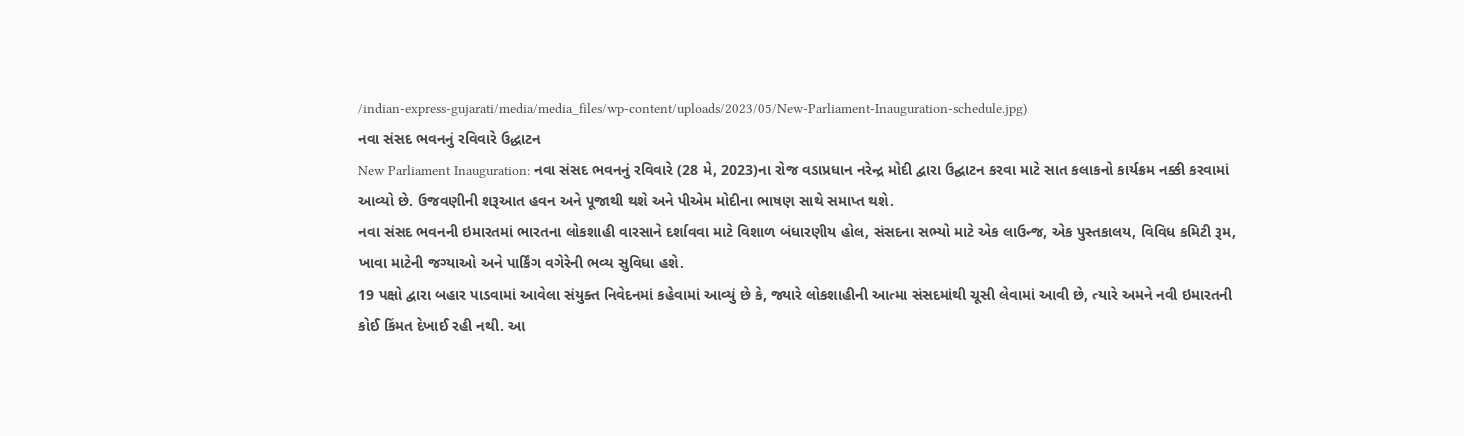/indian-express-gujarati/media/media_files/wp-content/uploads/2023/05/New-Parliament-Inauguration-schedule.jpg)
નવા સંસદ ભવનનું રવિવારે ઉદ્ધાટન
New Parliament Inauguration: નવા સંસદ ભવનનું રવિવારે (28 મે, 2023)ના રોજ વડાપ્રધાન નરેન્દ્ર મોદી દ્વારા ઉદ્ઘાટન કરવા માટે સાત કલાકનો કાર્યક્રમ નક્કી કરવામાં આવ્યો છે. ઉજવણીની શરૂઆત હવન અને પૂજાથી થશે અને પીએમ મોદીના ભાષણ સાથે સમાપ્ત થશે.
નવા સંસદ ભવનની ઇમારતમાં ભારતના લોકશાહી વારસાને દર્શાવવા માટે વિશાળ બંધારણીય હોલ, સંસદના સભ્યો માટે એક લાઉન્જ, એક પુસ્તકાલય, વિવિધ કમિટી રૂમ, ખાવા માટેની જગ્યાઓ અને પાર્કિંગ વગેરેની ભવ્ય સુવિધા હશે.
19 પક્ષો દ્વારા બહાર પાડવામાં આવેલા સંયુક્ત નિવેદનમાં કહેવામાં આવ્યું છે કે, જ્યારે લોકશાહીની આત્મા સંસદમાંથી ચૂસી લેવામાં આવી છે, ત્યારે અમને નવી ઇમારતની કોઈ કિંમત દેખાઈ રહી નથી. આ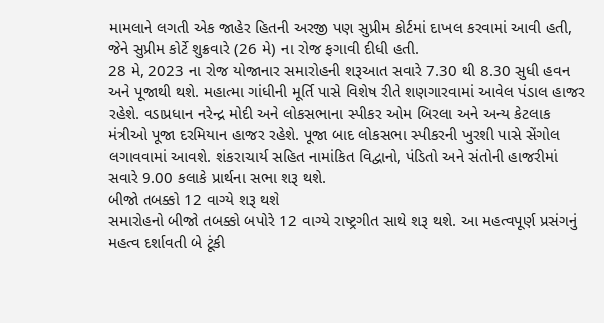મામલાને લગતી એક જાહેર હિતની અરજી પણ સુપ્રીમ કોર્ટમાં દાખલ કરવામાં આવી હતી, જેને સુપ્રીમ કોર્ટે શુક્રવારે (26 મે) ના રોજ ફગાવી દીધી હતી.
28 મે, 2023 ના રોજ યોજાનાર સમારોહની શરૂઆત સવારે 7.30 થી 8.30 સુધી હવન અને પૂજાથી થશે. મહાત્મા ગાંધીની મૂર્તિ પાસે વિશેષ રીતે શણગારવામાં આવેલ પંડાલ હાજર રહેશે. વડાપ્રધાન નરેન્દ્ર મોદી અને લોકસભાના સ્પીકર ઓમ બિરલા અને અન્ય કેટલાક મંત્રીઓ પૂજા દરમિયાન હાજર રહેશે. પૂજા બાદ લોકસભા સ્પીકરની ખુરશી પાસે સેંગોલ લગાવવામાં આવશે. શંકરાચાર્ય સહિત નામાંકિત વિદ્વાનો, પંડિતો અને સંતોની હાજરીમાં સવારે 9.00 કલાકે પ્રાર્થના સભા શરૂ થશે.
બીજો તબક્કો 12 વાગ્યે શરૂ થશે
સમારોહનો બીજો તબક્કો બપોરે 12 વાગ્યે રાષ્ટ્રગીત સાથે શરૂ થશે. આ મહત્વપૂર્ણ પ્રસંગનું મહત્વ દર્શાવતી બે ટૂંકી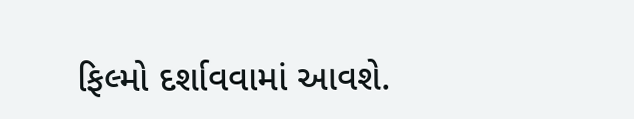ફિલ્મો દર્શાવવામાં આવશે.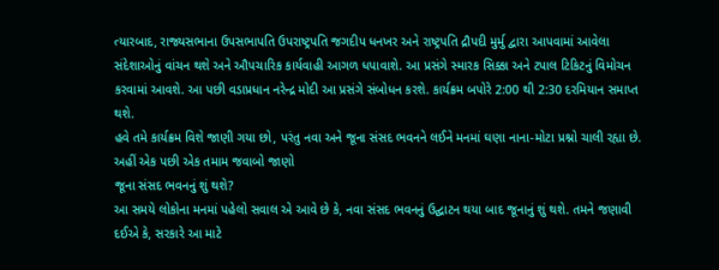ત્યારબાદ, રાજ્યસભાના ઉપસભાપતિ ઉપરાષ્ટ્રપતિ જગદીપ ધનખર અને રાષ્ટ્રપતિ દ્રૌપદી મુર્મુ દ્વારા આપવામાં આવેલા સંદેશાઓનું વાંચન થશે અને ઔપચારિક કાર્યવાહી આગળ ધપાવાશે. આ પ્રસંગે સ્મારક સિક્કા અને ટપાલ ટિકિટનું વિમોચન કરવામાં આવશે. આ પછી વડાપ્રધાન નરેન્દ્ર મોદી આ પ્રસંગે સંબોધન કરશે. કાર્યક્રમ બપોરે 2:00 થી 2:30 દરમિયાન સમાપ્ત થશે.
હવે તમે કાર્યક્રમ વિશે જાણી ગયા છો, પરંતુ નવા અને જૂના સંસદ ભવનને લઈને મનમાં ઘણા નાના-મોટા પ્રશ્નો ચાલી રહ્યા છે. અહીં એક પછી એક તમામ જવાબો જાણો
જૂના સંસદ ભવનનું શું થશે?
આ સમયે લોકોના મનમાં પહેલો સવાલ એ આવે છે કે, નવા સંસદ ભવનનું ઉદ્ઘાટન થયા બાદ જૂનાનું શું થશે. તમને જણાવી દઈએ કે, સરકારે આ માટે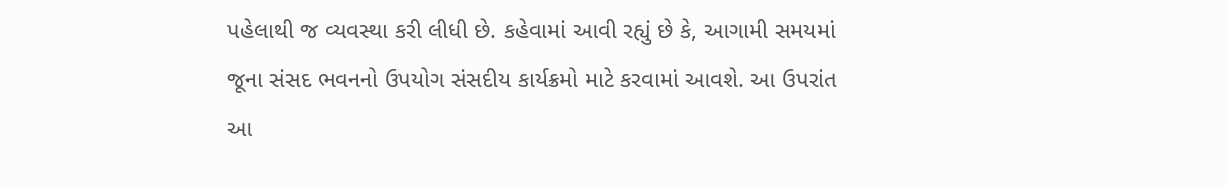પહેલાથી જ વ્યવસ્થા કરી લીધી છે. કહેવામાં આવી રહ્યું છે કે, આગામી સમયમાં જૂના સંસદ ભવનનો ઉપયોગ સંસદીય કાર્યક્રમો માટે કરવામાં આવશે. આ ઉપરાંત આ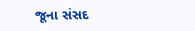જૂના સંસદ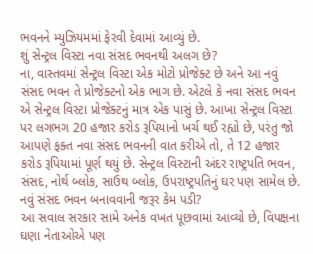ભવનને મ્યુઝિયમમાં ફેરવી દેવામાં આવ્યું છે.
શું સેન્ટ્રલ વિસ્ટા નવા સંસદ ભવનથી અલગ છે?
ના, વાસ્તવમાં સેન્ટ્રલ વિસ્ટા એક મોટો પ્રોજેક્ટ છે અને આ નવું સંસદ ભવન તે પ્રોજેક્ટનો એક ભાગ છે. એટલે કે નવા સંસદ ભવન એ સેન્ટ્રલ વિસ્ટા પ્રોજેક્ટનું માત્ર એક પાસું છે. આખા સેન્ટ્રલ વિસ્ટા પર લગભગ 20 હજાર કરોડ રૂપિયાનો ખર્ચ થઈ રહ્યો છે, પરંતુ જો આપણે ફક્ત નવા સંસદ ભવનની વાત કરીએ તો, તે 12 હજાર કરોડ રૂપિયામાં પૂર્ણ થયું છે. સેન્ટ્રલ વિસ્ટાની અંદર રાષ્ટ્રપતિ ભવન, સંસદ, નોર્થ બ્લોક, સાઉથ બ્લોક, ઉપરાષ્ટ્રપતિનું ઘર પણ સામેલ છે.
નવું સંસદ ભવન બનાવવાની જરૂર કેમ પડી?
આ સવાલ સરકાર સામે અનેક વખત પૂછવામાં આવ્યો છે, વિપક્ષના ઘણા નેતાઓએ પણ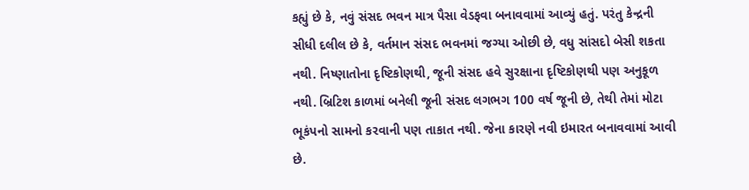કહ્યું છે કે, નવું સંસદ ભવન માત્ર પૈસા વેડફવા બનાવવામાં આવ્યું હતું. પરંતુ કેન્દ્રની સીધી દલીલ છે કે, વર્તમાન સંસદ ભવનમાં જગ્યા ઓછી છે, વધુ સાંસદો બેસી શકતા નથી. નિષ્ણાતોના દૃષ્ટિકોણથી, જૂની સંસદ હવે સુરક્ષાના દૃષ્ટિકોણથી પણ અનુકૂળ નથી. બ્રિટિશ કાળમાં બનેલી જૂની સંસદ લગભગ 100 વર્ષ જૂની છે, તેથી તેમાં મોટા ભૂકંપનો સામનો કરવાની પણ તાકાત નથી. જેના કારણે નવી ઇમારત બનાવવામાં આવી છે.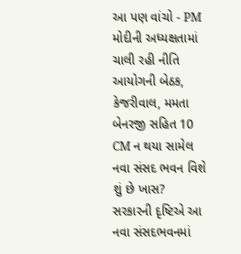આ પણ વાંચો - PM મોદીની અધ્યક્ષતામાં ચાલી રહી નીતિ આયોગની બેઠક, કેજરીવાલ, મમતા બેનરજી સહિત 10 CM ન થયા સામેલ
નવા સંસદ ભવન વિશે શું છે ખાસ?
સરકારની દૃષ્ટિએ આ નવા સંસદભવનમાં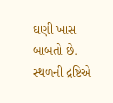ઘણી ખાસ બાબતો છે. સ્થળની દ્રષ્ટિએ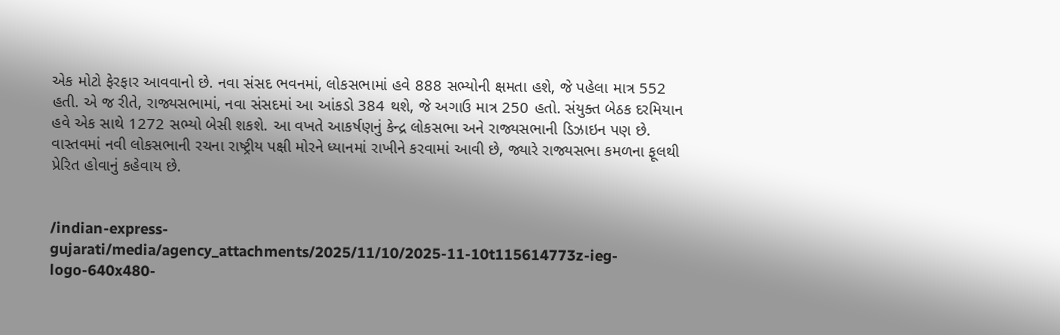એક મોટો ફેરફાર આવવાનો છે. નવા સંસદ ભવનમાં, લોકસભામાં હવે 888 સભ્યોની ક્ષમતા હશે, જે પહેલા માત્ર 552 હતી. એ જ રીતે, રાજ્યસભામાં, નવા સંસદમાં આ આંકડો 384 થશે, જે અગાઉ માત્ર 250 હતો. સંયુક્ત બેઠક દરમિયાન હવે એક સાથે 1272 સભ્યો બેસી શકશે. આ વખતે આકર્ષણનું કેન્દ્ર લોકસભા અને રાજ્યસભાની ડિઝાઇન પણ છે. વાસ્તવમાં નવી લોકસભાની રચના રાષ્ટ્રીય પક્ષી મોરને ધ્યાનમાં રાખીને કરવામાં આવી છે, જ્યારે રાજ્યસભા કમળના ફૂલથી પ્રેરિત હોવાનું કહેવાય છે.


/indian-express-gujarati/media/agency_attachments/2025/11/10/2025-11-10t115614773z-ieg-logo-640x480-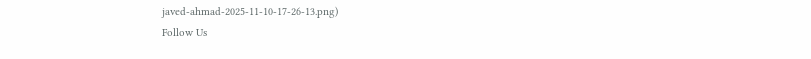javed-ahmad-2025-11-10-17-26-13.png)
Follow Us